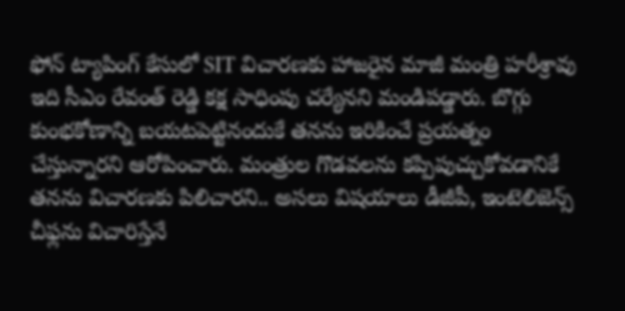ఫోన్ ట్యాపింగ్ కేసులో SIT విచారణకు హాజరైన మాజీ మంత్రి హరీశ్రావు ఇది సీఎం రేవంత్ రెడ్డి కక్ష సాధింపు చర్యేనని మండిపడ్డారు. బొగ్గు కుంభకోణాన్ని బయటపెట్టినందుకే తనను ఇరికించే ప్రయత్నం చేస్తున్నారని ఆరోపించారు. మంత్రుల గొడవలను కప్పిపుచ్చుకోవడానికే తనను విచారణకు పిలిచారని.. అసలు విషయాలు డీజీపీ, ఇంటెలిజెన్స్ చీఫ్లను విచారిస్తేనే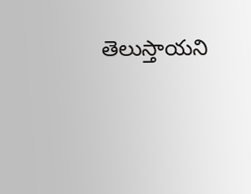తెలుస్తాయని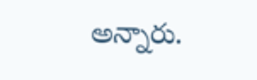అన్నారు.